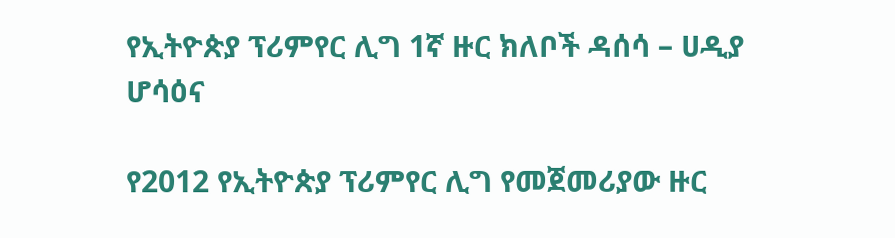የኢትዮጵያ ፕሪምየር ሊግ 1ኛ ዙር ክለቦች ዳሰሳ – ሀዲያ ሆሳዕና

የ2012 የኢትዮጵያ ፕሪምየር ሊግ የመጀመሪያው ዙር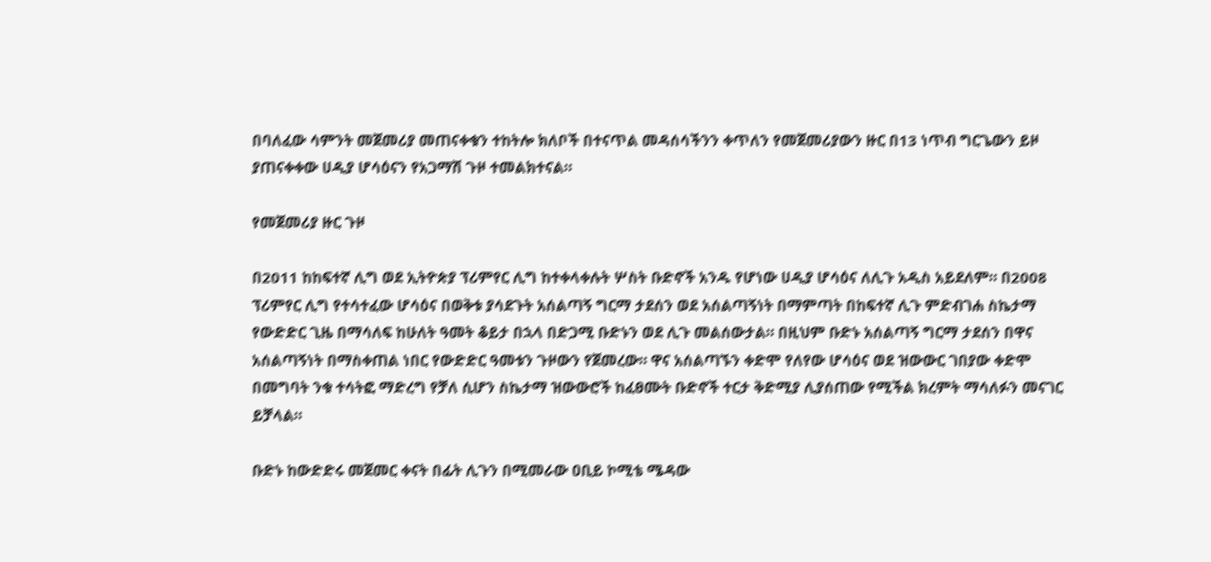በባለፈው ሳምንት መጀመሪያ መጠናቀቁን ተከትሎ ክለቦች በተናጥል መዳሰሳችንን ቀጥለን የመጀመሪያውን ዙር በ13 ነጥብ ግርጌውን ይዞ ያጠናቀቀው ሀዲያ ሆሳዕናን የአጋማሽ ጉዞ ተመልክተናል።

የመጀመሪያ ዙር ጉዞ

በ2011 ከከፍተኛ ሊግ ወደ ኢትዮጵያ ፕሪምየር ሊግ ከተቀላቀሉት ሦስት ቡድኖች አንዱ የሆነው ሀዲያ ሆሳዕና ለሊጉ አዲስ አይደለም። በ2008 ፕሪምየር ሊግ የተሳተፈው ሆሳዕና በወቅቱ ያሳደጉት አሰልጣኝ ግርማ ታደሰን ወደ አሰልጣኝነት በማምጣት በከፍተኛ ሊጉ ምድብገሐ ስኬታማ የውድድር ጊዜ በማሳለፍ ከሁለት ዓመት ቆይታ በኋላ በድጋሚ ቡድኑን ወደ ሊጉ መልሰውታል። በዚህም ቡድኑ አሰልጣኝ ግርማ ታደሰን በዋና አሰልጣኝነት በማስቀጠል ነበር የውድድር ዓመቱን ጉዞውን የጀመረው። ዋና አሰልጣኙን ቀድሞ የለየው ሆሳዕና ወደ ዝውውር ገበያው ቀድሞ በመግባት ንቁ ተሳትፎ ማድረግ የቻለ ሲሆን ስኬታማ ዝውውሮች ከፈፀሙት ቡድኖች ተርታ ቅድሚያ ሊያሰጠው የሚችል ክረምት ማሳለፉን መናገር ይቻላል።

ቡድኑ ከውድድሩ መጀመር ቀናት በፊት ሊጉን በሚመራው ዐቢይ ኮሚቴ ሜዳው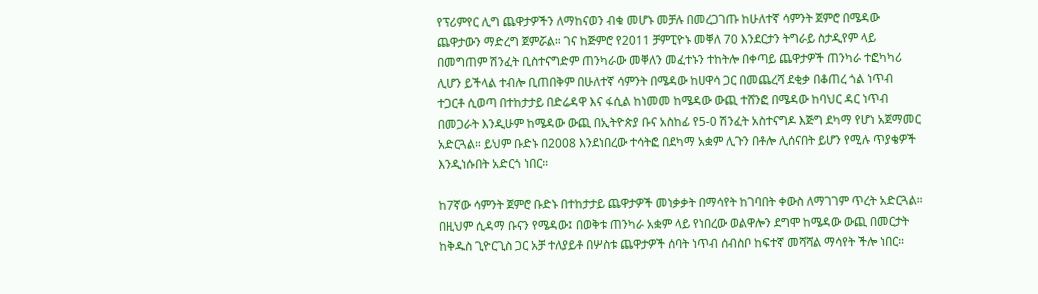የፕሪምየር ሊግ ጨዋታዎችን ለማከናወን ብቁ መሆኑ መቻሉ በመረጋገጡ ከሁለተኛ ሳምንት ጀምሮ በሜዳው ጨዋታውን ማድረግ ጀምሯል። ገና ከጅምሮ የ2011 ቻምፒዮኑ መቐለ 70 እንደርታን ትግራይ ስታዲየም ላይ በመግጠም ሽንፈት ቢስተናግድም ጠንካራው መቐለን መፈተኑን ተከትሎ በቀጣይ ጨዋታዎች ጠንካራ ተፎካካሪ ሊሆን ይችላል ተብሎ ቢጠበቅም በሁለተኛ ሳምንት በሜዳው ከሀዋሳ ጋር በመጨረሻ ደቂቃ በቆጠረ ጎል ነጥብ ተጋርቶ ሲወጣ በተከታታይ በድሬዳዋ እና ፋሲል ከነመመ ከሜዳው ውጪ ተሸንፎ በሜዳው ከባህር ዳር ነጥብ በመጋራት እንዲሁም ከሜዳው ውጪ በኢትዮጵያ ቡና አስከፊ የ5-0 ሽንፈት አስተናግዶ እጅግ ደካማ የሆነ አጀማመር አድርጓል። ይህም ቡድኑ በ2008 እንደነበረው ተሳትፎ በደካማ አቋም ሊጉን በቶሎ ሊሰናበት ይሆን የሚሉ ጥያቄዎች እንዲነሱበት አድርጎ ነበር።

ከ7ኛው ሳምንት ጀምሮ ቡድኑ በተከታታይ ጨዋታዎች መነቃቃት በማሳየት ከገባበት ቀውስ ለማገገም ጥረት አድርጓል። በዚህም ሲዳማ ቡናን የሜዳው፤ በወቅቱ ጠንካራ አቋም ላይ የነበረው ወልዋሎን ደግሞ ከሜዳው ውጪ በመርታት ከቅዱስ ጊዮርጊስ ጋር አቻ ተለያይቶ በሦስቱ ጨዋታዎች ሰባት ነጥብ ሰብስቦ ከፍተኛ መሻሻል ማሳየት ችሎ ነበር።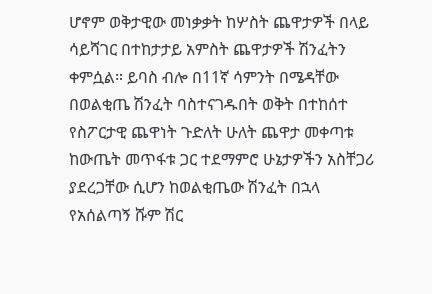ሆኖም ወቅታዊው መነቃቃት ከሦስት ጨዋታዎች በላይ ሳይሻገር በተከታታይ አምስት ጨዋታዎች ሽንፈትን ቀምሷል። ይባስ ብሎ በ11ኛ ሳምንት በሜዳቸው በወልቂጤ ሽንፈት ባስተናገዱበት ወቅት በተከሰተ የስፖርታዊ ጨዋነት ጉድለት ሁለት ጨዋታ መቀጣቱ ከውጤት መጥፋቱ ጋር ተደማምሮ ሁኔታዎችን አስቸጋሪ ያደረጋቸው ሲሆን ከወልቂጤው ሽንፈት በኋላ የአሰልጣኝ ሹም ሽር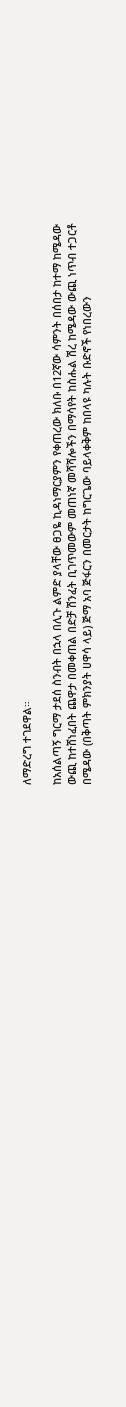ለማድረግ ተገደዋል።

ከአሰልጣኝ ግርማ ታደሰ ስንብት በኋላ በሊጉ ልምድ ያላቸው ፀጋዬ ኪዳነማርያምን የቀጠረው ክለቡ በ12ኛው ሳምንት በሰበታ ከተማ ከሜዳው ውጪ ከተሸነፈበት ጨዋታ በመቀጠል በድቻ ሽንፈት ቢገጥመውም መጠነኛ መሻሻሎችን በማሳየት ከስሑል ሽረ ከሜዳው ውጪ ነጥብ ተጋርቶ በሜዳው (በቅጣት ምክንያት ሀዋሳ ላይ) ጅማ አባ ጅፋርን በመርታት ከግርጌው ባይላቀቅም ከበላዩ ካሉት ቡድኖች የነበረውን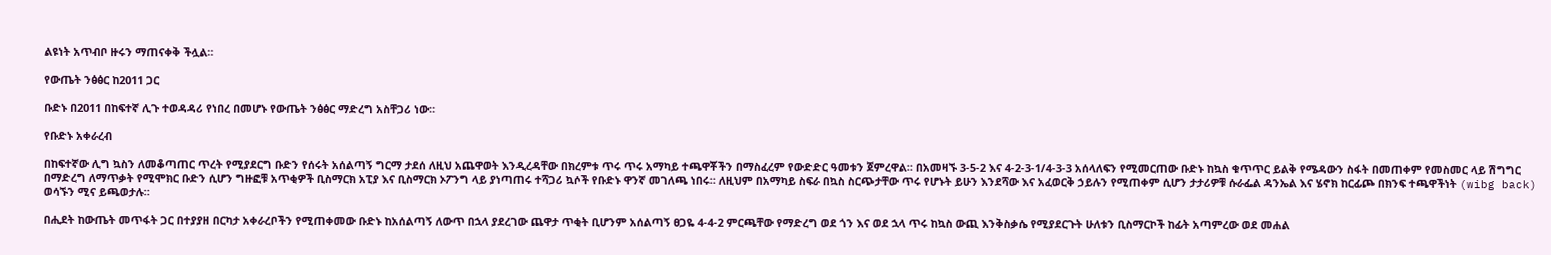ልዩነት አጥብቦ ዙሩን ማጠናቀቅ ችሏል።

የውጤት ንፅፅር ከ2011 ጋር

ቡድኑ በ2011 በከፍተኛ ሊጉ ተወዳዳሪ የነበረ በመሆኑ የውጤት ንፅፅር ማድረግ አስቸጋሪ ነው።

የቡድኑ አቀራረብ

በከፍተኛው ሊግ ኳስን ለመቆጣጠር ጥረት የሚያደርግ ቡድን የሰሩት አሰልጣኝ ግርማ ታደሰ ለዚህ አጨዋወት እንዲረዳቸው በክረምቱ ጥሩ ጥሩ አማካይ ተጫዋቾችን በማስፈረም የውድድር ዓመቱን ጀምረዋል። በአመዛኙ 3-5-2 እና 4-2-3-1/4-3-3 አሰላለፍን የሚመርጠው ቡድኑ ከኳስ ቁጥጥር ይልቅ የሜዳውን ስፋት በመጠቀም የመስመር ላይ ሽግግር በማድረግ ለማጥቃት የሚሞክር ቡድን ሲሆን ግዙፎቹ አጥቂዎች ቢስማርክ አፒያ እና ቢስማርክ ኦፖንግ ላይ ያነጣጠሩ ተሻጋሪ ኳሶች የቡድኑ ዋንኛ መገለጫ ነበሩ። ለዚህም በአማካይ ስፍራ በኳስ ስርጭታቸው ጥሩ የሆኑት ይሁን እንደሻው እና አፈወርቅ ኃይሉን የሚጠቀም ሲሆን ታታሪዎቹ ሱራፌል ዳንኤል እና ሄኖክ ከርፊጮ በክንፍ ተጫዋችነት (wibg back) ወሳኙን ሚና ይጫወታሉ።

በሒደት ከውጤት መጥፋት ጋር በተያያዘ በርካታ አቀራረቦችን የሚጠቀመው ቡድኑ ከአሰልጣኝ ለውጥ በኋላ ያደረገው ጨዋታ ጥቂት ቢሆንም አሰልጣኝ ፀጋዬ 4-4-2 ምርጫቸው የማድረግ ወደ ጎን እና ወደ ኋላ ጥሩ ከኳስ ውጪ እንቅስቃሴ የሚያደርጉት ሁለቱን ቢስማርኮች ከፊት አጣምረው ወደ መሐል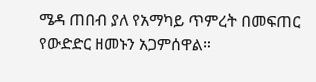ሜዳ ጠበብ ያለ የአማካይ ጥምረት በመፍጠር የውድድር ዘመኑን አጋምሰዋል።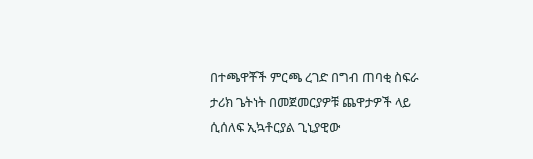በተጫዋቾች ምርጫ ረገድ በግብ ጠባቂ ስፍራ ታሪክ ጌትነት በመጀመርያዎቹ ጨዋታዎች ላይ ሲሰለፍ ኢኳቶርያል ጊኒያዊው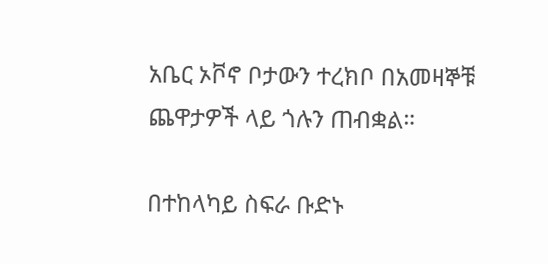አቤር ኦቮኖ ቦታውን ተረክቦ በአመዛኞቹ ጨዋታዎች ላይ ጎሉን ጠብቋል።

በተከላካይ ስፍራ ቡድኑ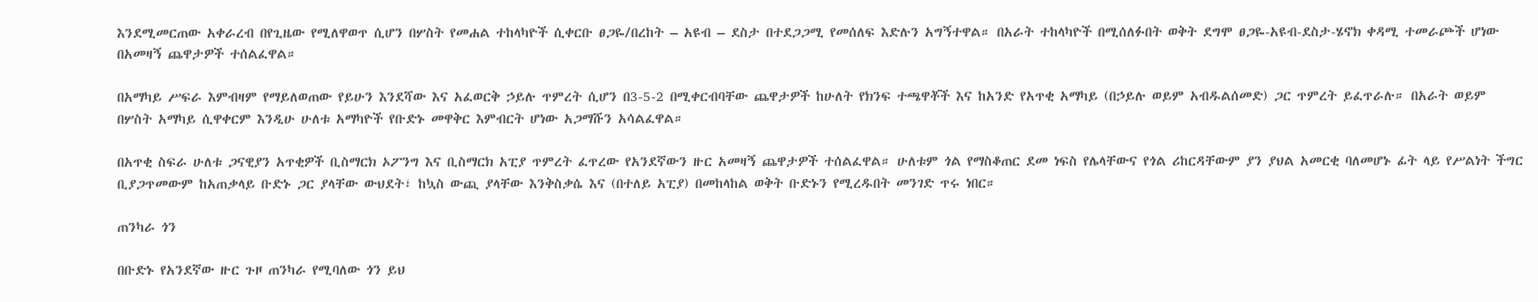እንደሚመርጠው አቀራረብ በየጊዜው የሚለዋወጥ ሲሆን በሦስት የመሐል ተከላካዮች ሲቀርቡ ፀጋዬ/በረከት – አዩብ – ደስታ በተደጋጋሚ የመሰለፍ እድሉን አግኝተዋል። በአራት ተከላካዮች በሚሰለፉበት ወቅት ደግሞ ፀጋዬ-አዩብ-ደስታ-ሄኖክ ቀዳሚ ተመራጮች ሆነው በአመዛኝ ጨዋታዎች ተሰልፈዋል።

በአማካይ ሥፍራ እምብዛም የማይለወጠው የይሁን እንደሻው እና አፈወርቅ ኃይሉ ጥምረት ሲሆን በ3-5-2 በሚቀርብባቸው ጨዋታዎች ከሁለት የክንፍ ተጫዋቾች እና ከአንድ የአጥቂ አማካይ (በኃይሉ ወይም አብዱልሰመድ) ጋር ጥምረት ይፈጥራሉ። በአራት ወይም በሦስት አማካይ ሲዋቀርም እንዲሁ ሁለቱ አማካዮች የቡድኑ መዋቅር እምብርት ሆነው አጋማሹን አሳልፈዋል።

በአጥቂ ስፍራ ሁለቱ ጋናዊያን አጥቂዎች ቢስማርክ ኦፖንግ እና ቢስማርክ አፒያ ጥምረት ፈጥረው የአንደኛውን ዙር አመዛኝ ጨዋታዎች ተሰልፈዋል። ሁለቱም ጎል የማስቆጠር ደመ ነፍስ የሌላቸውና የጎል ሪከርዳቸውም ያን ያህል አመርቂ ባለመሆኑ ፊት ላይ የሥልነት ችግር ቢያጋጥመውም ከአጠቃላይ ቡድኑ ጋር ያላቸው ውህደት፣ ከኳስ ውጪ ያላቸው እንቅስቃሴ እና (በተለይ አፒያ) በመከላከል ወቅት ቡድኑን የሚረዱበት መንገድ ጥሩ ነበር።

ጠንካራ ጎን

በቡድኑ የአንደኛው ዙር ጉዞ ጠንካራ የሚባለው ጎን ይህ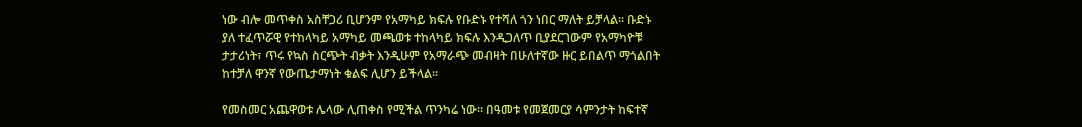ነው ብሎ መጥቀስ አስቸጋሪ ቢሆንም የአማካይ ክፍሉ የቡድኑ የተሻለ ጎን ነበር ማለት ይቻላል። ቡድኑ ያለ ተፈጥሯዊ የተከላካይ አማካይ መጫወቱ ተከላካይ ክፍሉ እንዲጋለጥ ቢያደርገውም የአማካዮቹ ታታሪነት፣ ጥሩ የኳስ ስርጭት ብቃት እንዲሁም የአማራጭ መብዛት በሁለተኛው ዙር ይበልጥ ማጎልበት ከተቻለ ዋንኛ የውጤታማነት ቁልፍ ሊሆን ይችላል።

የመስመር አጨዋወቱ ሌላው ሊጠቀስ የሚችል ጥንካሬ ነው። በዓመቱ የመጀመርያ ሳምንታት ከፍተኛ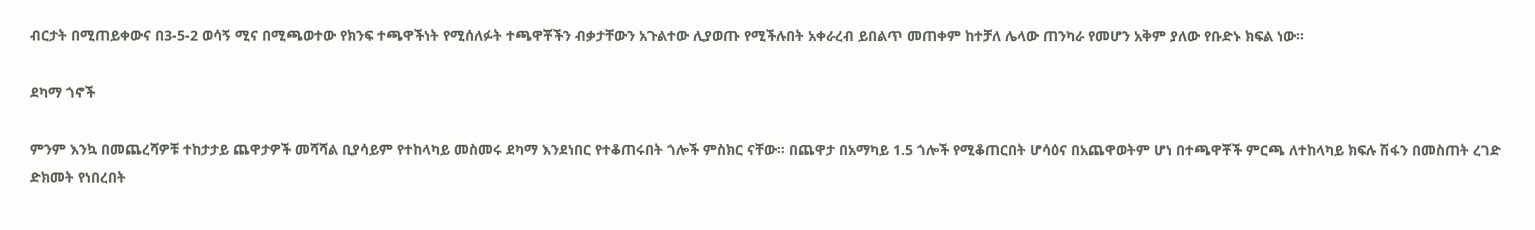ብርታት በሚጠይቀውና በ3-5-2 ወሳኝ ሚና በሚጫወተው የክንፍ ተጫዋችነት የሚሰለፉት ተጫዋቾችን ብቃታቸውን አጉልተው ሊያወጡ የሚችሉበት አቀራረብ ይበልጥ መጠቀም ከተቻለ ሌላው ጠንካራ የመሆን አቅም ያለው የቡድኑ ክፍል ነው።

ደካማ ጎኖች

ምንም እንኳ በመጨረሻዎቹ ተከታታይ ጨዋታዎች መሻሻል ቢያሳይም የተከላካይ መስመሩ ደካማ እንደነበር የተቆጠሩበት ጎሎች ምስክር ናቸው። በጨዋታ በአማካይ 1.5 ጎሎች የሚቆጠርበት ሆሳዕና በአጨዋወትም ሆነ በተጫዋቾች ምርጫ ለተከላካይ ክፍሉ ሽፋን በመስጠት ረገድ ድክመት የነበረበት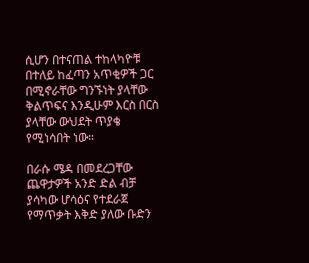ሲሆን በተናጠል ተከላካዮቹ በተለይ ከፈጣን አጥቂዎች ጋር በሚኖራቸው ግንኙነት ያላቸው ቅልጥፍና እንዲሁም እርስ በርስ ያላቸው ውህደት ጥያቄ የሚነሳበት ነው።

በራሱ ሜዳ በመደረጋቸው ጨዋታዎች አንድ ድል ብቻ ያሳካው ሆሳዕና የተደራጀ የማጥቃት እቅድ ያለው ቡድን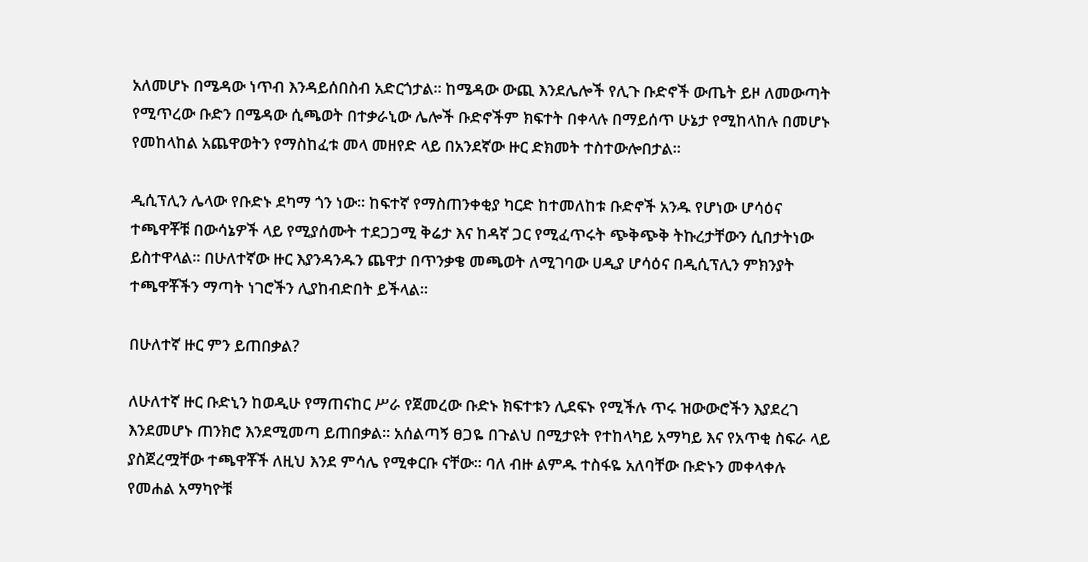አለመሆኑ በሜዳው ነጥብ እንዳይሰበስብ አድርጎታል። ከሜዳው ውጪ እንደሌሎች የሊጉ ቡድኖች ውጤት ይዞ ለመውጣት የሚጥረው ቡድን በሜዳው ሲጫወት በተቃራኒው ሌሎች ቡድኖችም ክፍተት በቀላሉ በማይሰጥ ሁኔታ የሚከላከሉ በመሆኑ የመከላከል አጨዋወትን የማስከፈቱ መላ መዘየድ ላይ በአንደኛው ዙር ድክመት ተስተውሎበታል።

ዲሲፕሊን ሌላው የቡድኑ ደካማ ጎን ነው። ከፍተኛ የማስጠንቀቂያ ካርድ ከተመለከቱ ቡድኖች አንዱ የሆነው ሆሳዕና ተጫዋቾቹ በውሳኔዎች ላይ የሚያሰሙት ተደጋጋሚ ቅሬታ እና ከዳኛ ጋር የሚፈጥሩት ጭቅጭቅ ትኩረታቸውን ሲበታትነው ይስተዋላል። በሁለተኛው ዙር እያንዳንዱን ጨዋታ በጥንቃቄ መጫወት ለሚገባው ሀዲያ ሆሳዕና በዲሲፕሊን ምክንያት ተጫዋቾችን ማጣት ነገሮችን ሊያከብድበት ይችላል።

በሁለተኛ ዙር ምን ይጠበቃል?

ለሁለተኛ ዙር ቡድኒን ከወዲሁ የማጠናከር ሥራ የጀመረው ቡድኑ ክፍተቱን ሊደፍኑ የሚችሉ ጥሩ ዝውውሮችን እያደረገ እንደመሆኑ ጠንክሮ እንደሚመጣ ይጠበቃል። አሰልጣኝ ፀጋዬ በጉልህ በሚታዩት የተከላካይ አማካይ እና የአጥቂ ስፍራ ላይ ያስጀረሟቸው ተጫዋቾች ለዚህ እንደ ምሳሌ የሚቀርቡ ናቸው። ባለ ብዙ ልምዱ ተስፋዬ አለባቸው ቡድኑን መቀላቀሉ የመሐል አማካዮቹ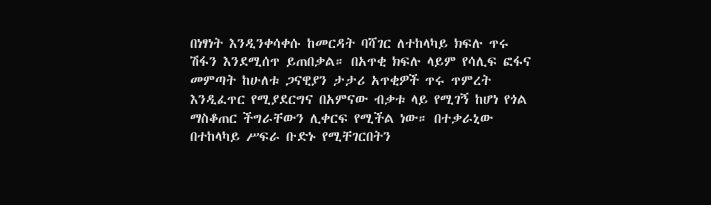በነፃነት እንዲንቀሳቀሱ ከመርዳት ባሻገር ለተከላካይ ክፍሉ ጥሩ ሽፋን እንደሚሰጥ ይጠበቃል። በአጥቂ ክፍሉ ላይም የሳሊፍ ፎፋና መምጣት ከሁለቱ ጋናዊያን ታታሪ አጥቂዎች ጥሩ ጥምረት እንዲፈጥር የሚያደርግና በአምናው ብቃቱ ላይ የሚገኝ ከሆነ የጎል ማስቆጠር ችግራቸውን ሊቀርፍ የሚችል ነው። በተቃራኒው በተከላካይ ሥፍራ ቡድኑ የሚቸገርበትን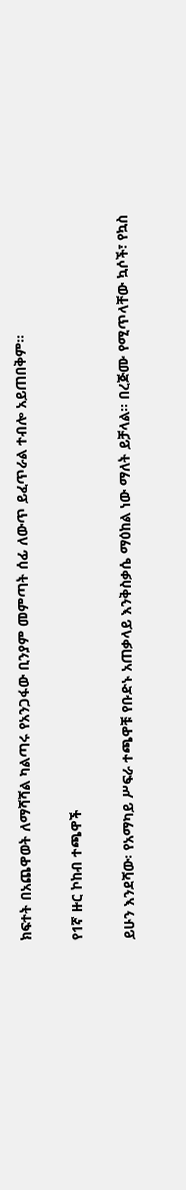ክፍተት በአጨዋወት ለማሻሻል ካልጣሩ የአንጋፋው ቢንያም መምጣት ሰፊ ለውጥ ይፈጥራል ተብሎ አይጠበቅም።

የ1ኛ ዙር ኮከብ ተጫዋች

ይሁን እንደሻው፡ የአማካይ ሥፍራ ተጫዋቹ የቡድኑ አጠቃላይ እንቅስቃሴ ማዕከል ነው ማለት ይቻላል። በረጅሙ የሚጥላቸው ኳሶች፣ የኳስ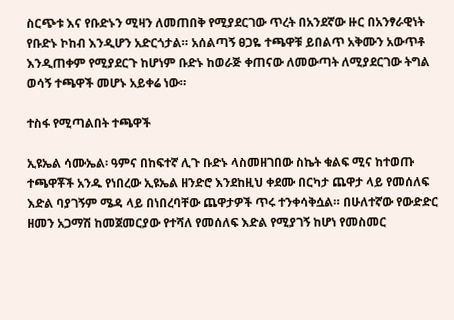ስርጭቱ እና የቡድኑን ሚዛን ለመጠበቅ የሚያደርገው ጥረት በአንደኛው ዙር በአንፃራዊነት የቡድኑ ኮከብ እንዲሆን አድርጎታል። አሰልጣኝ ፀጋዬ ተጫዋቹ ይበልጥ አቅሙን አውጥቶ እንዲጠቀም የሚያደርጉ ከሆነም ቡድኑ ከወራጅ ቀጠናው ለመውጣት ለሚያደርገው ትግል ወሳኝ ተጫዋች መሆኑ አይቀሬ ነው።

ተስፋ የሚጣልበት ተጫዋች

ኢዩኤል ሳሙኤል፡ ዓምና በከፍተኛ ሊጉ ቡድኑ ላስመዘገበው ስኬት ቁልፍ ሚና ከተወጡ ተጫዋቾች አንዱ የነበረው ኢዩኤል ዘንድሮ እንደከዚህ ቀደሙ በርካታ ጨዋታ ላይ የመሰለፍ እድል ባያገኝም ሜዳ ላይ በነበረባቸው ጨዋታዎች ጥሩ ተንቀሳቅሷል። በሁለተኛው የውድድር ዘመን አጋማሽ ከመጀመርያው የተሻለ የመሰለፍ እድል የሚያገኝ ከሆነ የመስመር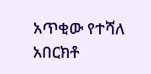አጥቂው የተሻለ አበርክቶ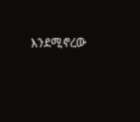እንደሚኖረው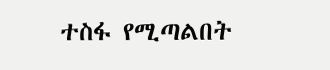ተስፋ የሚጣልበት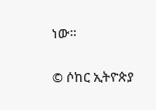ነው።

© ሶከር ኢትዮጵያ